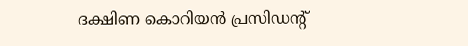ദക്ഷിണ കൊറിയന്‍ പ്രസിഡന്റ്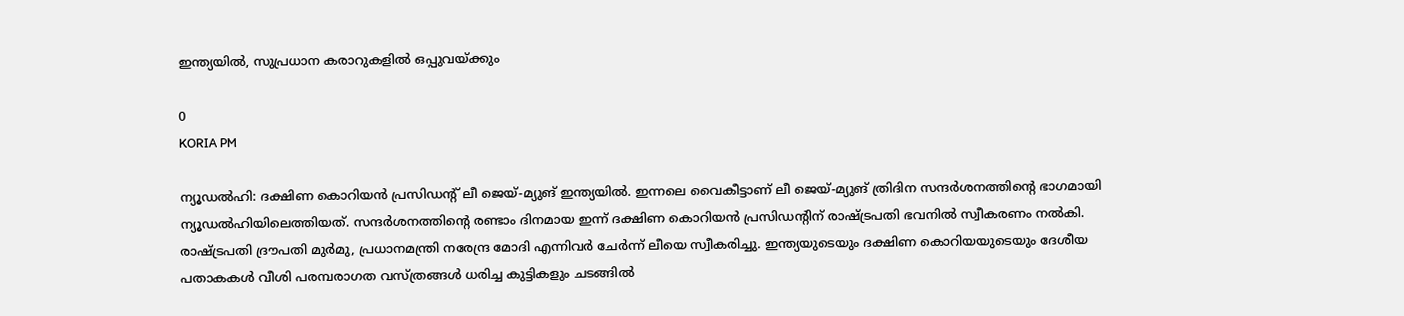ഇന്ത്യയില്‍, സുപ്രധാന കരാറുകളില്‍ ഒപ്പുവയ്ക്കും

0
KORIA PM

ന്യൂഡല്‍ഹി: ദക്ഷിണ കൊറിയന്‍ പ്രസിഡന്റ് ലീ ജെയ്-മ്യുങ് ഇന്ത്യയില്‍. ഇന്നലെ വൈകീട്ടാണ് ലീ ജെയ്-മ്യുങ് ത്രിദിന സന്ദര്‍ശനത്തിന്റെ ഭാഗമായി ന്യൂഡല്‍ഹിയിലെത്തിയത്. സന്ദര്‍ശനത്തിന്റെ രണ്ടാം ദിനമായ ഇന്ന് ദക്ഷിണ കൊറിയന്‍ പ്രസിഡന്റിന് രാഷ്ട്രപതി ഭവനില്‍ സ്വീകരണം നല്‍കി. രാഷ്ട്രപതി ദ്രൗപതി മുര്‍മു, പ്രധാനമന്ത്രി നരേന്ദ്ര മോദി എന്നിവര്‍ ചേര്‍ന്ന് ലീയെ സ്വീകരിച്ചു. ഇന്ത്യയുടെയും ദക്ഷിണ കൊറിയയുടെയും ദേശീയ പതാകകള്‍ വീശി പരമ്പരാഗത വസ്ത്രങ്ങള്‍ ധരിച്ച കുട്ടികളും ചടങ്ങില്‍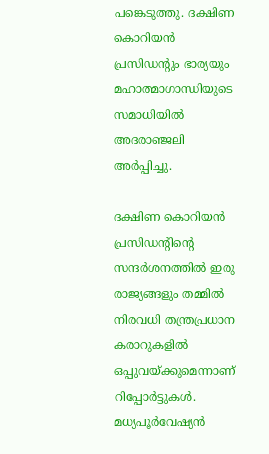പങ്കെടുത്തു. ദക്ഷിണ കൊറിയന്‍ പ്രസിഡന്റും ഭാര്യയും മഹാത്മാഗാന്ധിയുടെ സമാധിയില്‍ അദരാഞ്ജലി അര്‍പ്പിച്ചു.

ദക്ഷിണ കൊറിയന്‍ പ്രസിഡന്റിന്റെ സന്ദര്‍ശനത്തില്‍ ഇരു രാജ്യങ്ങളും തമ്മില്‍ നിരവധി തന്ത്രപ്രധാന കരാറുകളില്‍ ഒപ്പുവയ്ക്കുമെന്നാണ് റിപ്പോര്‍ട്ടുകള്‍. മധ്യപൂര്‍വേഷ്യന്‍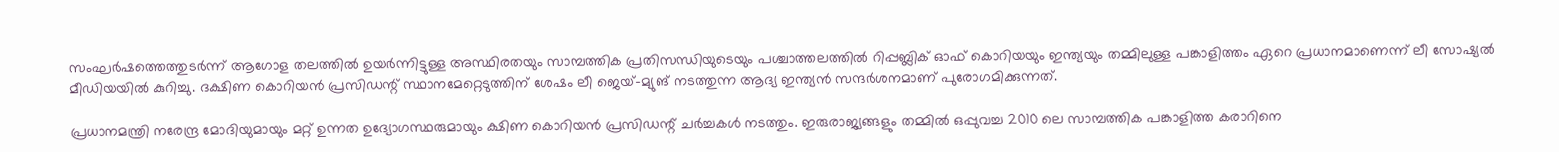സംഘര്‍ഷത്തെത്തുടര്‍ന്ന് ആഗോള തലത്തില്‍ ഉയര്‍ന്നിട്ടുള്ള അസ്ഥിരതയും സാമ്പത്തിക പ്രതിസന്ധിയുടെയും പശ്ചാത്തലത്തില്‍ റിപ്പബ്ലിക് ഓഫ് കൊറിയയും ഇന്ത്യയും തമ്മിലുള്ള പങ്കാളിത്തം ഏറെ പ്രധാനമാണെന്ന് ലീ സോഷ്യല്‍ മീഡിയയില്‍ കുറിച്ചു. ദക്ഷിണ കൊറിയന്‍ പ്രസിഡന്റ് സ്ഥാനമേറ്റെടുത്തിന് ശേഷം ലീ ജെയ്-മ്യുങ് നടത്തുന്ന ആദ്യ ഇന്ത്യന്‍ സന്ദര്‍ശനമാണ് പുരോഗമിക്കുന്നത്.

പ്രധാനമന്ത്രി നരേന്ദ്ര മോദിയുമായും മറ്റ് ഉന്നത ഉദ്യോഗസ്ഥരുമായും ക്ഷിണ കൊറിയന്‍ പ്രസിഡന്റ് ചര്‍ച്ചകള്‍ നടത്തും. ഇരുരാജ്യങ്ങളും തമ്മില്‍ ഒപ്പുവച്ച 2010 ലെ സാമ്പത്തിക പങ്കാളിത്ത കരാറിനെ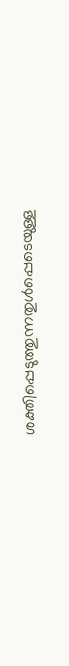ശക്തിപ്പെടുത്തുന്നതുള്‍പ്പെടെയുള്ള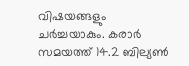വിഷയങ്ങളും ചര്‍ച്ചയാകും. കരാര്‍ സമയത്ത് 14.2 ബില്യണ്‍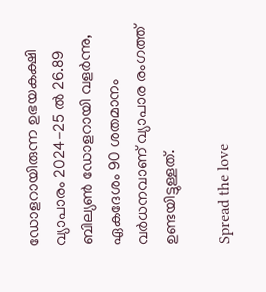ഡോളറായിരുന്ന ഉഭയകക്ഷി വ്യാപാരം 2024-25 ല്‍ 26.89 ബില്യണ്‍ ഡോളറായി വളര്‍ന്നു, ഏകദേശം 90 ശതമാനം വര്‍ധനവാണ് വ്യാപാര രംഗത്ത് ഉണ്ടയിട്ടുള്ളത്.

Spread the love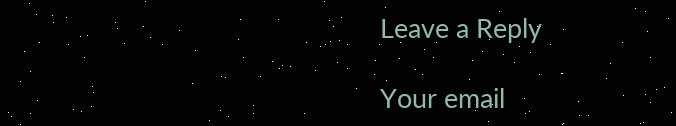Leave a Reply

Your email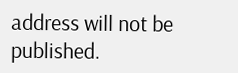address will not be published.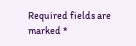Required fields are marked *